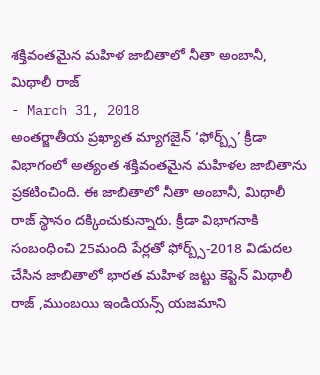శక్తివంతమైన మహిళ జాబితాలో నీతా అంబానీ, మిథాలీ రాజ్
- March 31, 2018
అంతర్జాతీయ ప్రఖ్యాత మ్యాగజైన్ ‘ఫోర్బ్స్’ క్రీడా విభాగంలో అత్యంత శక్తివంతమైన మహిళల జాబితాను ప్రకటించింది. ఈ జాబితాలో నీతా అంబానీ, మిథాలీ రాజ్ స్థానం దక్కించుకున్నారు. క్రీడా విభాగనాకి సంబంధించి 25మంది పేర్లతో ఫోర్బ్స్-2018 విడుదల చేసిన జాబితాలో భారత మహిళ జట్టు కెప్టెన్ మిథాలీ రాజ్ ,ముంబయి ఇండియన్స్ యజమాని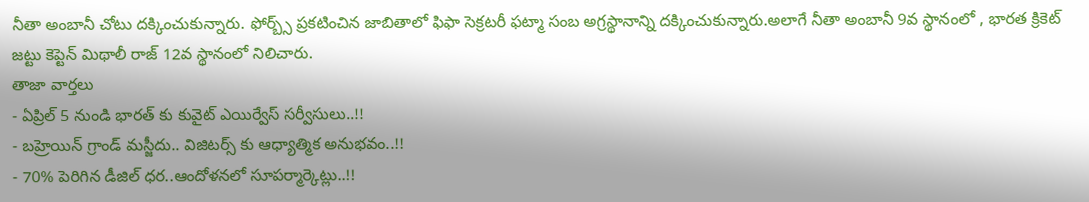నీతా అంబానీ చోటు దక్కించుకున్నారు. ఫోర్బ్స్ ప్రకటించిన జాబితాలో ఫిఫా సెక్రటరీ ఫట్మా సంబ అగ్రస్థానాన్ని దక్కించుకున్నారు.అలాగే నీతా అంబానీ 9వ స్థానంలో , భారత క్రికెట్ జట్టు కెప్టెన్ మిథాలీ రాజ్ 12వ స్థానంలో నిలిచారు.
తాజా వార్తలు
- ఏప్రిల్ 5 నుండి భారత్ కు కువైట్ ఎయిర్వేస్ సర్వీసులు..!!
- బహ్రెయిన్ గ్రాండ్ మస్జీదు.. విజిటర్స్ కు ఆధ్యాత్మిక అనుభవం..!!
- 70% పెరిగిన డీజిల్ ధర..ఆందోళనలో సూపర్మార్కెట్లు..!!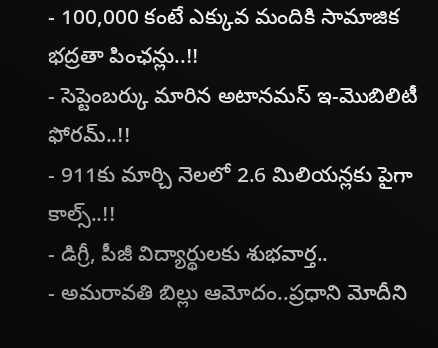- 100,000 కంటే ఎక్కువ మందికి సామాజిక భద్రతా పింఛన్లు..!!
- సెప్టెంబర్కు మారిన అటానమస్ ఇ-మొబిలిటీ ఫోరమ్..!!
- 911కు మార్చి నెలలో 2.6 మిలియన్లకు పైగా కాల్స్..!!
- డిగ్రీ, పీజీ విద్యార్థులకు శుభవార్త..
- అమరావతి బిల్లు ఆమోదం..ప్రధాని మోదీని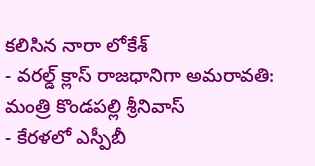కలిసిన నారా లోకేశ్
- వరల్డ్ క్లాస్ రాజధానిగా అమరావతి: మంత్రి కొండపల్లి శ్రీనివాస్
- కేరళలో ఎస్పీబీ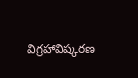విగ్రహావిష్కరణ